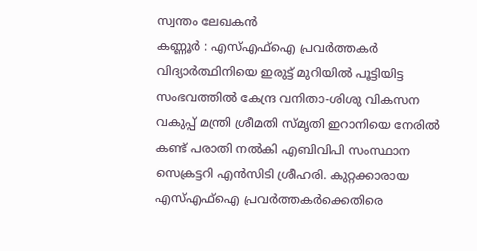സ്വന്തം ലേഖകൻ
കണ്ണൂർ : എസ്എഫ്ഐ പ്രവർത്തകർ വിദ്യാർത്ഥിനിയെ ഇരുട്ട് മുറിയിൽ പൂട്ടിയിട്ട സംഭവത്തിൽ കേന്ദ്ര വനിതാ-ശിശു വികസന വകുപ്പ് മന്ത്രി ശ്രീമതി സ്മൃതി ഇറാനിയെ നേരിൽ കണ്ട് പരാതി നൽകി എബിവിപി സംസ്ഥാന സെക്രട്ടറി എൻസിടി ശ്രീഹരി. കുറ്റക്കാരായ എസ്എഫ്ഐ പ്രവർത്തകർക്കെതിരെ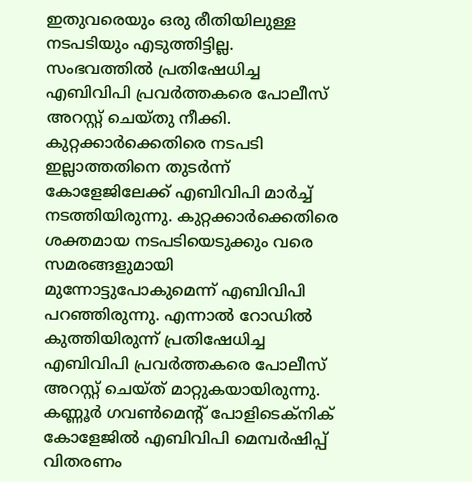ഇതുവരെയും ഒരു രീതിയിലുള്ള നടപടിയും എടുത്തിട്ടില്ല. സംഭവത്തിൽ പ്രതിഷേധിച്ച എബിവിപി പ്രവർത്തകരെ പോലീസ് അറസ്റ്റ് ചെയ്തു നീക്കി.
കുറ്റക്കാർക്കെതിരെ നടപടി ഇല്ലാത്തതിനെ തുടർന്ന് കോളേജിലേക്ക് എബിവിപി മാർച്ച് നടത്തിയിരുന്നു. കുറ്റക്കാർക്കെതിരെ ശക്തമായ നടപടിയെടുക്കും വരെ സമരങ്ങളുമായി മുന്നോട്ടുപോകുമെന്ന് എബിവിപി പറഞ്ഞിരുന്നു. എന്നാൽ റോഡിൽ കുത്തിയിരുന്ന് പ്രതിഷേധിച്ച എബിവിപി പ്രവർത്തകരെ പോലീസ് അറസ്റ്റ് ചെയ്ത് മാറ്റുകയായിരുന്നു.
കണ്ണൂർ ഗവൺമെന്റ് പോളിടെക്നിക് കോളേജിൽ എബിവിപി മെമ്പർഷിപ്പ് വിതരണം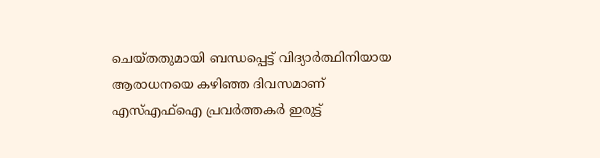ചെയ്തതുമായി ബന്ധപ്പെട്ട് വിദ്യാർത്ഥിനിയായ ആരാധനയെ കഴിഞ്ഞ ദിവസമാണ് എസ്എഫ്ഐ പ്രവർത്തകർ ഇരുട്ട്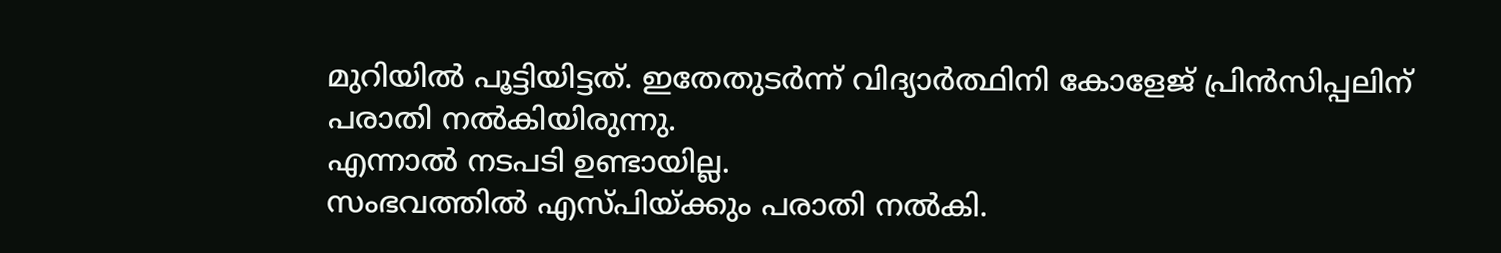മുറിയിൽ പൂട്ടിയിട്ടത്. ഇതേതുടർന്ന് വിദ്യാർത്ഥിനി കോളേജ് പ്രിൻസിപ്പലിന് പരാതി നൽകിയിരുന്നു.
എന്നാൽ നടപടി ഉണ്ടായില്ല.
സംഭവത്തിൽ എസ്പിയ്ക്കും പരാതി നൽകി.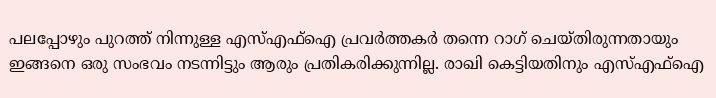പലപ്പോഴും പുറത്ത് നിന്നുള്ള എസ്എഫ്ഐ പ്രവർത്തകർ തന്നെ റാഗ് ചെയ്തിരുന്നതായും ഇങ്ങനെ ഒരു സംഭവം നടന്നിട്ടും ആരും പ്രതികരിക്കുന്നില്ല. രാഖി കെട്ടിയതിനും എസ്എഫ്ഐ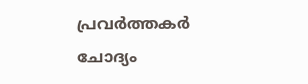പ്രവർത്തകർ ചോദ്യം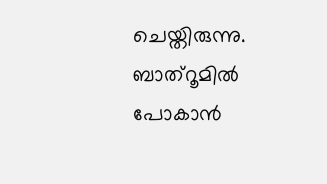ചെയ്തിരുന്നു. ബാത്റൂമിൽ പോകാൻ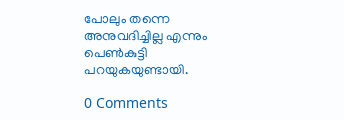പോലും തന്നെ അനുവദിച്ചില്ല എന്നും പെൺകുട്ടി പറയുകയുണ്ടായി.

0 Comments